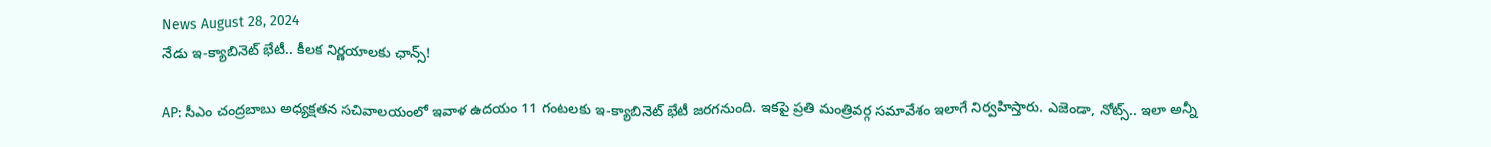News August 28, 2024
నేడు ఇ-క్యాబినెట్ భేటీ.. కీలక నిర్ణయాలకు ఛాన్స్!

AP: సీఎం చంద్రబాబు అధ్యక్షతన సచివాలయంలో ఇవాళ ఉదయం 11 గంటలకు ఇ-క్యాబినెట్ భేటీ జరగనుంది. ఇకపై ప్రతి మంత్రివర్గ సమావేశం ఇలాగే నిర్వహిస్తారు. ఎజెండా, నోట్స్.. ఇలా అన్నీ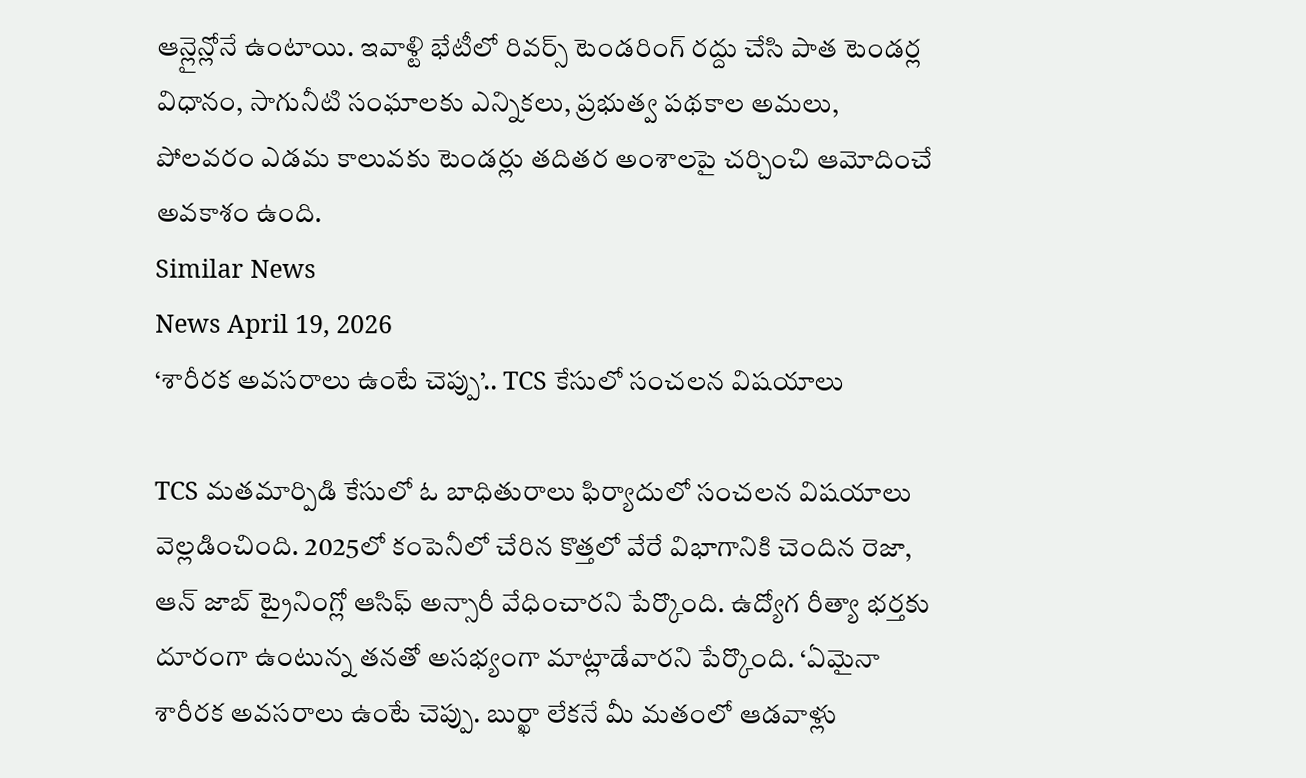ఆన్లైన్లోనే ఉంటాయి. ఇవాళ్టి భేటీలో రివర్స్ టెండరింగ్ రద్దు చేసి పాత టెండర్ల విధానం, సాగునీటి సంఘాలకు ఎన్నికలు, ప్రభుత్వ పథకాల అమలు, పోలవరం ఎడమ కాలువకు టెండర్లు తదితర అంశాలపై చర్చించి ఆమోదించే అవకాశం ఉంది.
Similar News
News April 19, 2026
‘శారీరక అవసరాలు ఉంటే చెప్పు’.. TCS కేసులో సంచలన విషయాలు

TCS మతమార్పిడి కేసులో ఓ బాధితురాలు ఫిర్యాదులో సంచలన విషయాలు వెల్లడించింది. 2025లో కంపెనీలో చేరిన కొత్తలో వేరే విభాగానికి చెందిన రెజా, ఆన్ జాబ్ ట్రైనింగ్లో ఆసిఫ్ అన్సారీ వేధించారని పేర్కొంది. ఉద్యోగ రీత్యా భర్తకు దూరంగా ఉంటున్న తనతో అసభ్యంగా మాట్లాడేవారని పేర్కొంది. ‘ఏమైనా శారీరక అవసరాలు ఉంటే చెప్పు. బుర్ఖా లేకనే మీ మతంలో ఆడవాళ్లు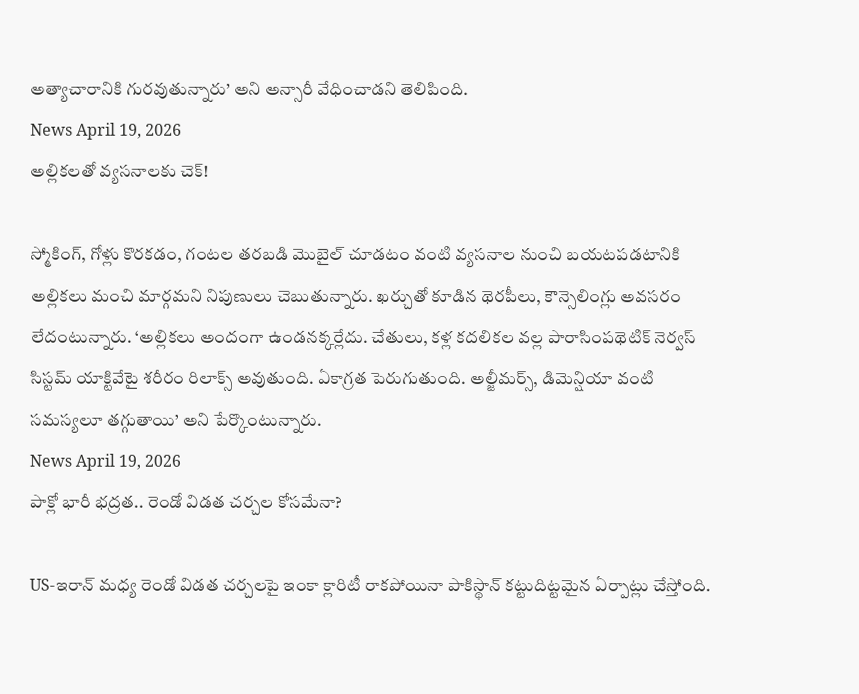అత్యాచారానికి గురవుతున్నారు’ అని అన్సారీ వేధించాడని తెలిపింది.
News April 19, 2026
అల్లికలతో వ్యసనాలకు చెక్!

స్మోకింగ్, గోళ్లు కొరకడం, గంటల తరబడి మొబైల్ చూడటం వంటి వ్యసనాల నుంచి బయటపడటానికి అల్లికలు మంచి మార్గమని నిపుణులు చెబుతున్నారు. ఖర్చుతో కూడిన థెరపీలు, కౌన్సెలింగ్లు అవసరం లేదంటున్నారు. ‘అల్లికలు అందంగా ఉండనక్కర్లేదు. చేతులు, కళ్ల కదలికల వల్ల పారాసింపథెటిక్ నెర్వస్ సిస్టమ్ యాక్టివేటై శరీరం రిలాక్స్ అవుతుంది. ఏకాగ్రత పెరుగుతుంది. అల్జీమర్స్, డిమెన్షియా వంటి సమస్యలూ తగ్గుతాయి’ అని పేర్కొంటున్నారు.
News April 19, 2026
పాక్లో భారీ భద్రత.. రెండో విడత చర్చల కోసమేనా?

US-ఇరాన్ మధ్య రెండో విడత చర్చలపై ఇంకా క్లారిటీ రాకపోయినా పాకిస్థాన్ కట్టుదిట్టమైన ఏర్పాట్లు చేస్తోంది.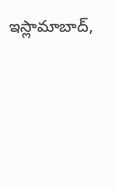ఇస్లామాబాద్,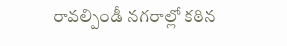రావల్పిండీ నగరాల్లో కఠిన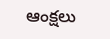ఆంక్షలు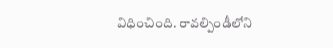విధించింది. రావల్పిండీలోని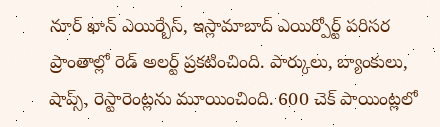నూర్ ఖాన్ ఎయిర్బేస్, ఇస్లామాబాద్ ఎయిర్పోర్ట్ పరిసర ప్రాంతాల్లో రెడ్ అలర్ట్ ప్రకటించింది. పార్కులు, బ్యాంకులు, షాప్స్, రెస్టారెంట్లను మూయించింది. 600 చెక్ పాయింట్లలో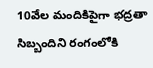10వేల మందికిపైగా భద్రతా సిబ్బందిని రంగంలోకి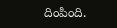దింపింది.